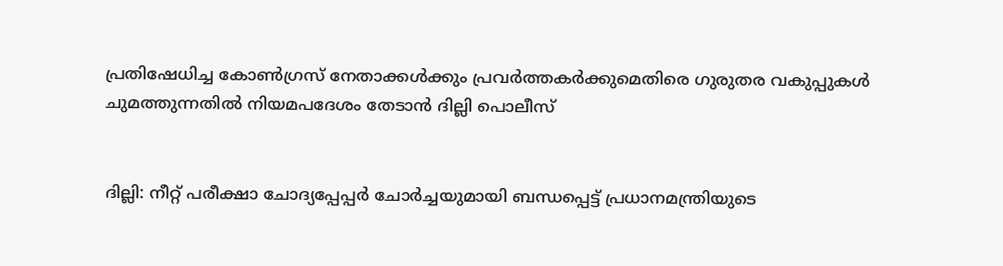പ്രതിഷേധിച്ച കോൺഗ്രസ് നേതാക്കൾക്കും പ്രവർത്തകർക്കുമെതിരെ ഗുരുതര വകുപ്പുകൾ ചുമത്തുന്നതിൽ നിയമപദേശം തേടാൻ ദില്ലി പൊലീസ്


ദില്ലി: നീറ്റ് പരീക്ഷാ ചോദ്യപ്പേപ്പർ ചോർച്ചയുമായി ബന്ധപ്പെട്ട് പ്രധാനമന്ത്രിയുടെ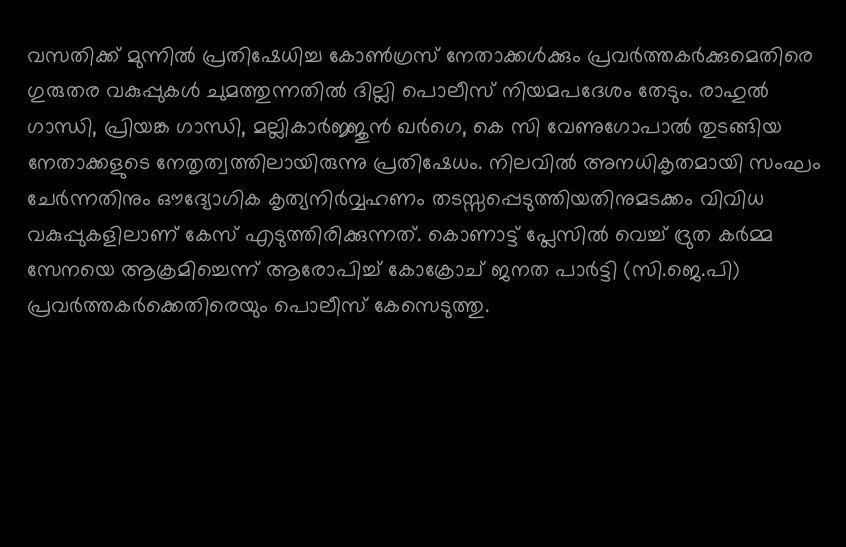വസതിക്ക് മുന്നിൽ പ്രതിഷേധിച്ച കോൺഗ്രസ് നേതാക്കൾക്കും പ്രവർത്തകർക്കുമെതിരെ ഗുരുതര വകുപ്പുകൾ ചുമത്തുന്നതിൽ ദില്ലി പൊലീസ് നിയമപദേശം തേടും. രാഹുൽ ഗാന്ധി, പ്രിയങ്ക ഗാന്ധി, മല്ലികാർജ്ജുൻ ഖർഗെ, കെ സി വേണുഗോപാൽ തുടങ്ങിയ നേതാക്കളുടെ നേതൃത്വത്തിലായിരുന്നു പ്രതിഷേധം. നിലവിൽ അനധികൃതമായി സംഘം ചേർന്നതിനും ഔദ്യോഗിക കൃത്യനിർവ്വഹണം തടസ്സപ്പെടുത്തിയതിനുമടക്കം വിവിധ വകുപ്പുകളിലാണ് കേസ് എടുത്തിരിക്കുന്നത്. കൊണാട്ട് പ്ലേസിൽ വെച്ച് ദ്രുത കർമ്മ സേനയെ ആക്രമിച്ചെന്ന് ആരോപിച്ച് കോക്രോച് ജനത പാർട്ടി (സി.ജെ.പി) പ്രവർത്തകർക്കെതിരെയും പൊലീസ് കേസെടുത്തു.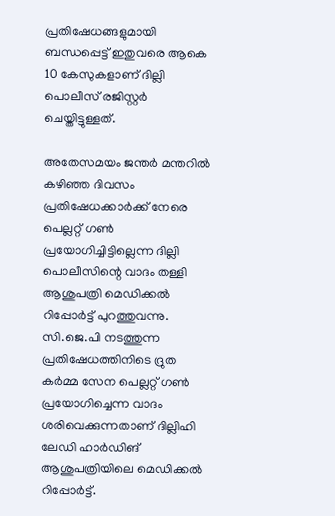പ്രതിഷേധങ്ങളുമായി ബന്ധപ്പെട്ട് ഇതുവരെ ആകെ 10 കേസുകളാണ് ദില്ലി പൊലീസ് രജിസ്റ്റർ ചെയ്തിട്ടുള്ളത്.

അതേസമയം ജന്തർ മന്തറിൽ കഴിഞ്ഞ ദിവസം പ്രതിഷേധക്കാർക്ക് നേരെ പെല്ലറ്റ് ഗൺ പ്രയോഗിച്ചിട്ടില്ലെന്ന ദില്ലി പൊലീസിന്റെ വാദം തള്ളി ആശുപത്രി മെഡിക്കൽ റിപ്പോർട്ട് പുറത്തുവന്നു. സി.ജെ.പി നടത്തുന്ന പ്രതിഷേധത്തിനിടെ ദ്രുത കർമ്മ സേന പെല്ലറ്റ് ഗൺ പ്രയോഗിച്ചെന്ന വാദം ശരിവെക്കുന്നതാണ് ദില്ലിഹി ലേഡി ഹാർഡിങ് ആശുപത്രിയിലെ മെഡിക്കൽ റിപ്പോർട്ട്.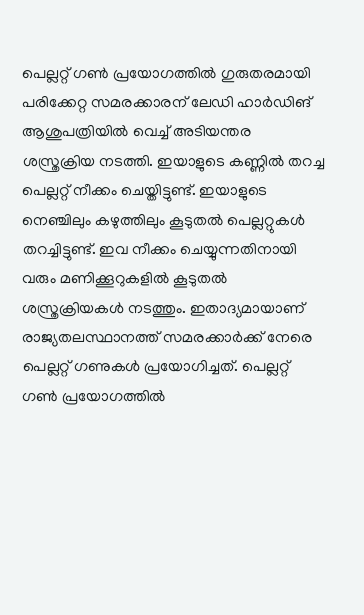പെല്ലറ്റ് ഗൺ പ്രയോഗത്തിൽ ഗുരുതരമായി പരിക്കേറ്റ സമരക്കാരന് ലേഡി ഹാർഡിങ് ആശുപത്രിയിൽ വെച്ച് അടിയന്തര ശസ്ത്രക്രിയ നടത്തി. ഇയാളുടെ കണ്ണിൽ തറച്ച പെല്ലറ്റ് നീക്കം ചെയ്തിട്ടുണ്ട്. ഇയാളുടെ നെഞ്ചിലും കഴുത്തിലും കൂടുതൽ പെല്ലറ്റുകൾ തറച്ചിട്ടുണ്ട്. ഇവ നീക്കം ചെയ്യുന്നതിനായി വരും മണിക്കൂറുകളിൽ കൂടുതൽ ശസ്ത്രക്രിയകൾ നടത്തും. ഇതാദ്യമായാണ് രാജ്യതലസ്ഥാനത്ത് സമരക്കാർക്ക് നേരെ പെല്ലറ്റ് ഗണുകൾ പ്രയോഗിച്ചത്. പെല്ലറ്റ് ഗൺ പ്രയോഗത്തിൽ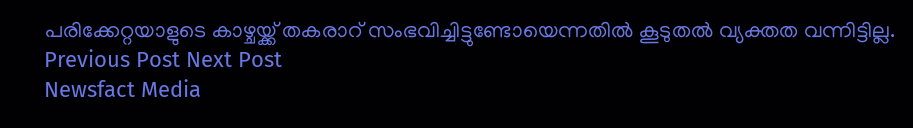പരിക്കേറ്റയാളുടെ കാഴ്ചയ്ക്ക് തകരാറ് സംഭവിച്ചിട്ടുണ്ടോയെന്നതിൽ കൂടുതൽ വ്യക്തത വന്നിട്ടില്ല.
Previous Post Next Post
Newsfact Media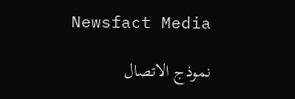Newsfact Media

نموذج الاتصال